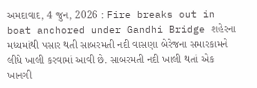અમદાવાદ, 4 જુન, 2026 : Fire breaks out in boat anchored under Gandhi Bridge શહેરના મધ્યમાંથી પસાર થતી સાબરમતી નદી વાસણા બેરેજના સમારકામને લીધે ખાલી કરવામાં આવી છે. સાબરમતી નદી ખાલી થતાં એક ખાનગી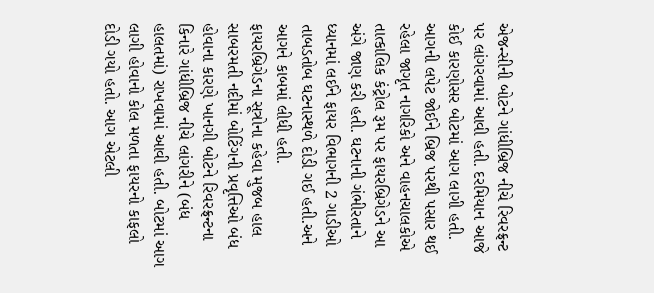એજન્સીની બોટને ગાંધીબ્રિજ નીચે રિવરફ્રન્ટ પર લાંગરવામાં આવી હતી. દરમિયાન આજે કોઈ કારણોસર બોટમાં આગ લાગી હતી. આગની લપેટ જોઈને બ્રિજ પરથી પસાર થઈ રહેલા જાગૃત નાગરિકો અને વાહનચાલકોએ તાત્કાલિક કંટ્રોલ રૂમ પર ફાયરબ્રિગેડને આ અંગે જાણ કરી હતી. ઘટનાની ગંભીરતાને ધ્યાનમાં લઈને ફાયર વિભાગની 2 ગાડીઓ તાબડતોબ ઘટનાસ્થળે દોડી ગઈ હતી.અને આગને કાબમાં લીધી હતી.
ફાયરબ્રિગેડના સૂત્રોના કહેવા મુજબ હાલ સાબરમતી નદીમાં બોટિંગની પ્રવૃત્તિઓ બંધ હોવાના કારણે ખાનગી બોટને રિવરફ્રન્ટના કિનારે ગાંધીબ્રિજ નીચે લાંગરીને (બંધ હાલતમાં) રાખવામાં આવી હતી. બોટમાં આગ લાગી હોવાનો કોલ મળતા ફાયરનો કાફલો દોડી ગયો હતો. આગ એટલી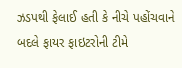ઝડપથી ફેલાઈ હતી કે નીચે પહોંચવાને બદલે ફાયર ફાઇટરોની ટીમે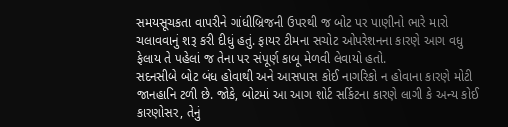સમયસૂચકતા વાપરીને ગાંધીબ્રિજની ઉપરથી જ બોટ પર પાણીનો ભારે મારો ચલાવવાનું શરૂ કરી દીધું હતું. ફાયર ટીમના સચોટ ઓપરેશનના કારણે આગ વધુ ફેલાય તે પહેલાં જ તેના પર સંપૂર્ણ કાબૂ મેળવી લેવાયો હતો.
સદનસીબે બોટ બંધ હોવાથી અને આસપાસ કોઈ નાગરિકો ન હોવાના કારણે મોટી જાનહાનિ ટળી છે. જોકે, બોટમાં આ આગ શોર્ટ સર્કિટના કારણે લાગી કે અન્ય કોઈ કારણોસર, તેનું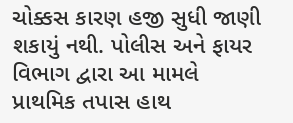ચોક્કસ કારણ હજી સુધી જાણી શકાયું નથી. પોલીસ અને ફાયર વિભાગ દ્વારા આ મામલે પ્રાથમિક તપાસ હાથ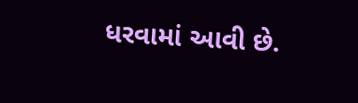ધરવામાં આવી છે.